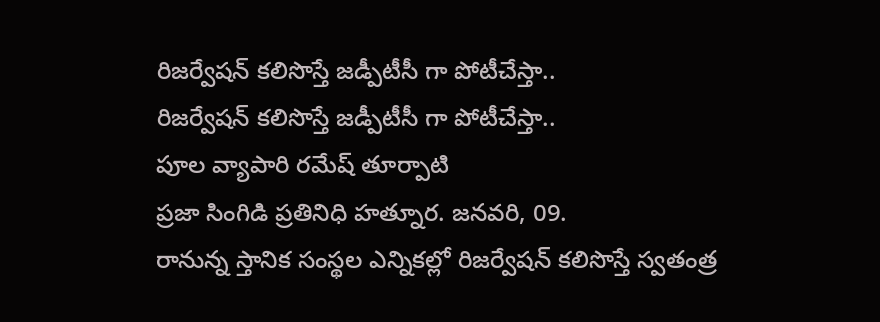రిజర్వేషన్ కలిసొస్తే జడ్పీటీసీ గా పోటీచేస్తా..
రిజర్వేషన్ కలిసొస్తే జడ్పీటీసీ గా పోటీచేస్తా..
పూల వ్యాపారి రమేష్ తూర్పాటి
ప్రజా సింగిడి ప్రతినిధి హత్నూర. జనవరి, 09.
రానున్న స్తానిక సంస్థల ఎన్నికల్లో రిజర్వేషన్ కలిసొస్తే స్వతంత్ర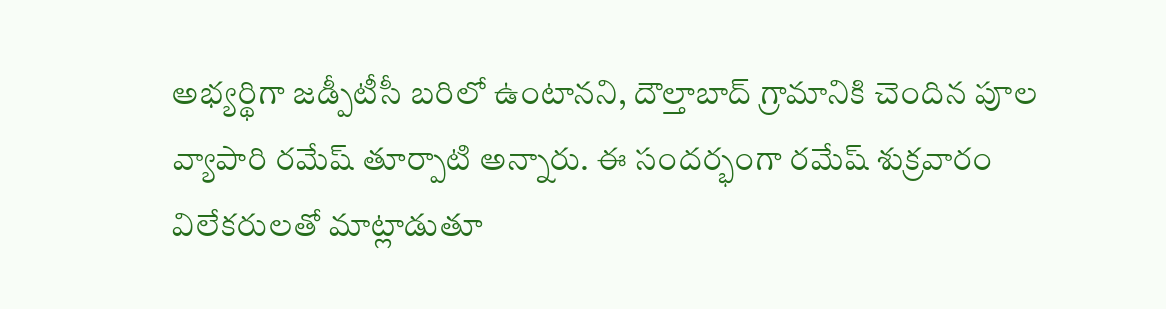అభ్యర్థిగా జడ్పీటీసీ బరిలో ఉంటానని, దౌల్తాబాద్ గ్రామానికి చెందిన పూల వ్యాపారి రమేష్ తూర్పాటి అన్నారు. ఈ సందర్భంగా రమేష్ శుక్రవారం విలేకరులతో మాట్లాడుతూ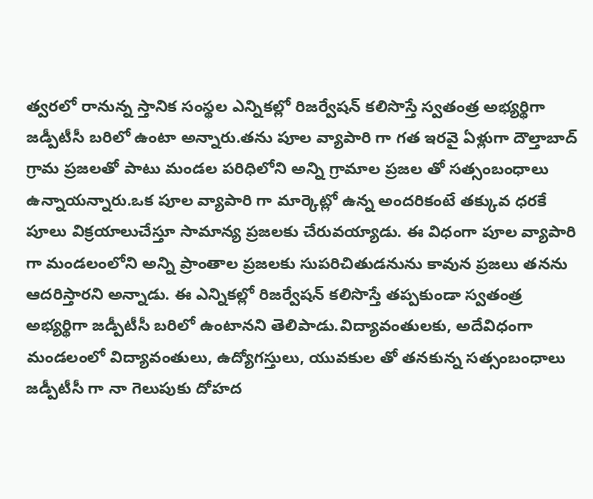త్వరలో రానున్న స్తానిక సంస్థల ఎన్నికల్లో రిజర్వేషన్ కలిసొస్తే స్వతంత్ర అభ్యర్థిగా జడ్పీటీసీ బరిలో ఉంటా అన్నారు.తను పూల వ్యాపారి గా గత ఇరవై ఏళ్లుగా దౌల్తాబాద్ గ్రామ ప్రజలతో పాటు మండల పరిధిలోని అన్ని గ్రామాల ప్రజల తో సత్సంబంధాలు ఉన్నాయన్నారు.ఒక పూల వ్యాపారి గా మార్కెట్లో ఉన్న అందరికంటే తక్కువ ధరకే పూలు విక్రయాలుచేస్తూ సామాన్య ప్రజలకు చేరువయ్యాడు. ఈ విధంగా పూల వ్యాపారి గా మండలంలోని అన్ని ప్రాంతాల ప్రజలకు సుపరిచితుడనును కావున ప్రజలు తనను ఆదరిస్తారని అన్నాడు. ఈ ఎన్నికల్లో రిజర్వేషన్ కలిసొస్తే తప్పకుండా స్వతంత్ర అభ్యర్థిగా జడ్పీటీసీ బరిలో ఉంటానని తెలిపాడు.విద్యావంతులకు, అదేవిధంగా మండలంలో విద్యావంతులు, ఉద్యోగస్తులు, యువకుల తో తనకున్న సత్సంబంధాలు జడ్పీటీసీ గా నా గెలుపుకు దోహద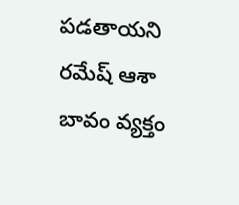పడతాయని రమేష్ ఆశా బావం వ్యక్తం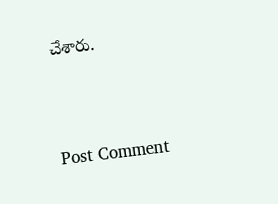చేశారు.




Post Comment